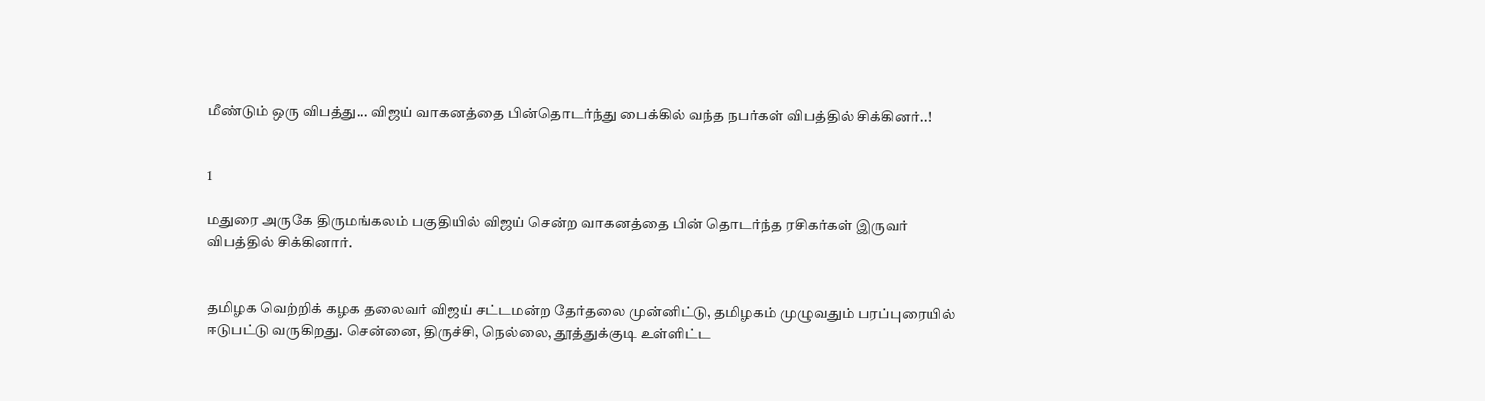மீண்டும் ஒரு விபத்து... விஜய் வாகனத்தை பின்தொடர்ந்து பைக்கில் வந்த நபர்கள் விபத்தில் சிக்கினர்..!


1

மதுரை அருகே திருமங்கலம் பகுதியில் விஜய் சென்ற வாகனத்தை பின் தொடர்ந்த ரசிகர்கள் இருவர் விபத்தில் சிக்கினார்.


தமிழக வெற்றிக் கழக தலைவர் விஜய் சட்டமன்ற தேர்தலை முன்னிட்டு, தமிழகம் முழுவதும் பரப்புரையில் ஈடுபட்டு வருகிறது. சென்னை, திருச்சி, நெல்லை, தூத்துக்குடி உள்ளிட்ட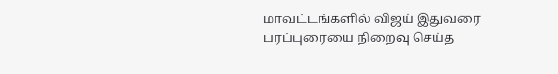மாவட்டங்களில் விஜய் இதுவரை பரப்புரையை நிறைவு செய்த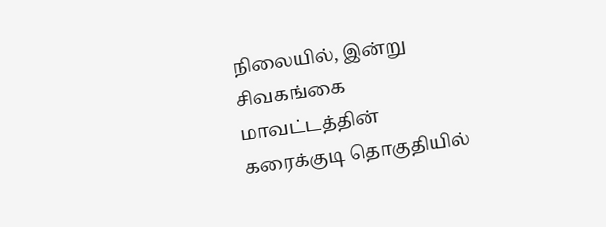நிலையில், இன்று சிவகங்கை மாவட்டத்தின் கரைக்குடி தொகுதியில்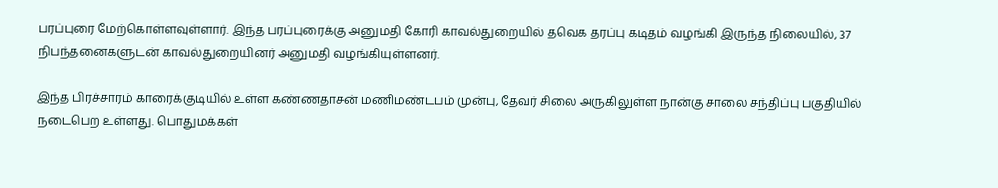பரப்புரை மேற்கொள்ளவுள்ளார். இந்த பரப்புரைக்கு அனுமதி கோரி காவல்துறையில் தவெக தரப்பு கடிதம் வழங்கி இருந்த நிலையில், 37 நிபந்தனைகளுடன் காவல்துறையினர் அனுமதி வழங்கியுள்ளனர்.

இந்த பிரச்சாரம் காரைக்குடியில் உள்ள கண்ணதாசன் மணிமண்டபம் முன்பு, தேவர் சிலை அருகிலுள்ள நான்கு சாலை சந்திப்பு பகுதியில் நடைபெற உள்ளது. பொதுமக்கள்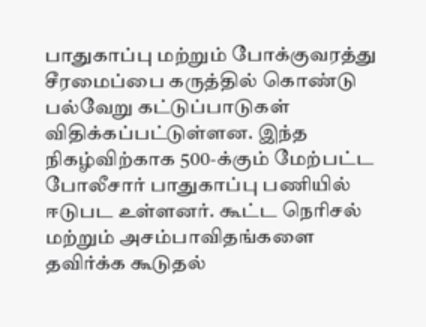பாதுகாப்பு மற்றும் போக்குவரத்து சீரமைப்பை கருத்தில் கொண்டு பல்வேறு கட்டுப்பாடுகள் விதிக்கப்பட்டுள்ளன. இந்த நிகழ்விற்காக 500-க்கும் மேற்பட்ட போலீசார் பாதுகாப்பு பணியில் ஈடுபட உள்ளனர். கூட்ட நெரிசல் மற்றும் அசம்பாவிதங்களை தவிர்க்க கூடுதல்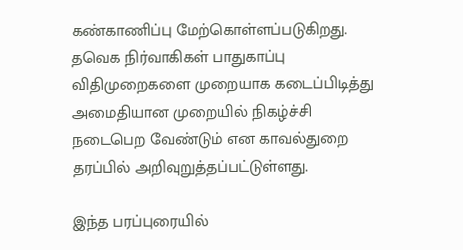கண்காணிப்பு மேற்கொள்ளப்படுகிறது. தவெக நிர்வாகிகள் பாதுகாப்பு விதிமுறைகளை முறையாக கடைப்பிடித்து அமைதியான முறையில் நிகழ்ச்சி நடைபெற வேண்டும் என காவல்துறை தரப்பில் அறிவுறுத்தப்பட்டுள்ளது.

இந்த பரப்புரையில்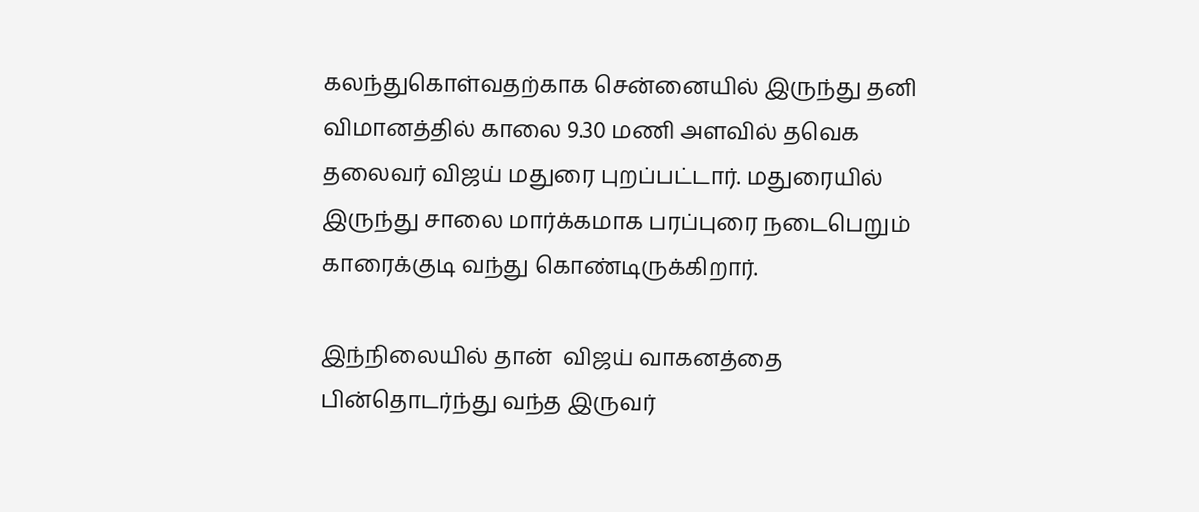கலந்துகொள்வதற்காக சென்னையில் இருந்து தனி விமானத்தில் காலை 9.30 மணி அளவில் தவெக தலைவர் விஜய் மதுரை புறப்பட்டார். மதுரையில் இருந்து சாலை மார்க்கமாக பரப்புரை நடைபெறும் காரைக்குடி வந்து கொண்டிருக்கிறார்.

இந்நிலையில் தான்  விஜய் வாகனத்தை பின்தொடர்ந்து வந்த இருவர்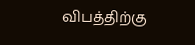விபத்திற்கு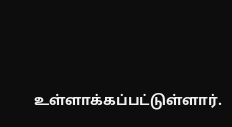உள்ளாக்கப்பட்டுள்ளார்.